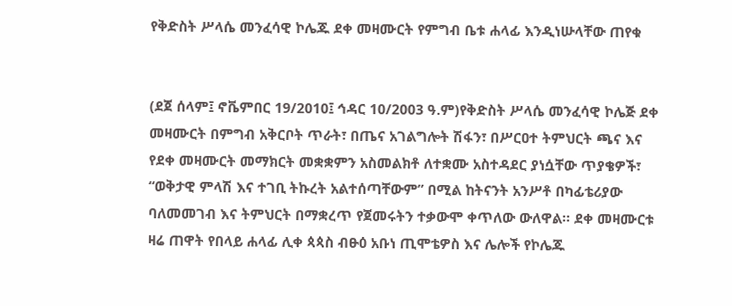የቅድስት ሥላሴ መንፈሳዊ ኮሌጁ ደቀ መዛሙርት የምግብ ቤቱ ሐላፊ እንዲነሡላቸው ጠየቁ


(ደጀ ሰላም፤ ኖቬምበር 19/2010፤ ኅዳር 10/2003 ዓ.ም)የቅድስት ሥላሴ መንፈሳዊ ኮሌጅ ደቀ መዛሙርት በምግብ አቅርቦት ጥራት፣ በጤና አገልግሎት ሽፋን፣ በሥርዐተ ትምህርት ጫና እና የደቀ መዛሙርት መማክርት መቋቋምን አስመልክቶ ለተቋሙ አስተዳደር ያነሷቸው ጥያቄዎች፣ “ወቅታዊ ምላሽ እና ተገቢ ትኩረት አልተሰጣቸውም” በሚል ከትናንት አንሥቶ በካፊቴሪያው ባለመመገብ እና ትምህርት በማቋረጥ የጀመሩትን ተቃውሞ ቀጥለው ውለዋል፡፡ ደቀ መዛሙርቱ ዛሬ ጠዋት የበላይ ሐላፊ ሊቀ ጳጳስ ብፁዕ አቡነ ጢሞቴዎስ እና ሌሎች የኮሌጁ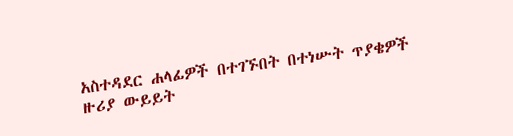አስተዳደር ሐላፊዎች በተገኙበት በተነሡት ጥያቄዎች ዙሪያ ውይይት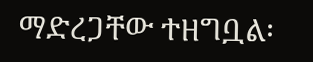ማድረጋቸው ተዘግቧል፡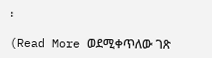፡

(Read More ወደሚቀጥለው ገጽ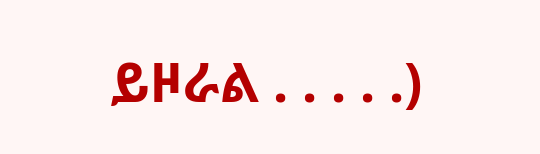ይዞራል . . . . .)